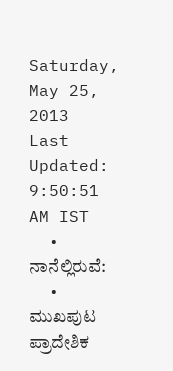Saturday, May 25, 2013
Last Updated: 9:50:51 AM IST
  • ನಾನೆಲ್ಲಿರುವೆ:
  • ಮುಖಪುಟ ಪ್ರಾದೇಶಿಕ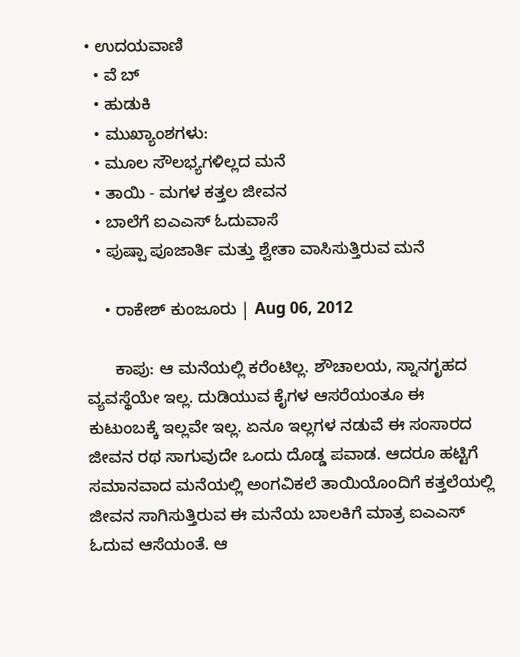• ಉದಯವಾಣಿ
  • ವೆ ಬ್
  • ಹುಡುಕಿ
  • ಮುಖ್ಯಾಂಶಗಳು:
  • ಮೂಲ ಸೌಲಭ್ಯಗಳಿಲ್ಲದ ಮನೆ
  • ತಾಯಿ - ಮಗಳ ಕತ್ತಲ ಜೀವನ
  • ಬಾಲೆಗೆ ಐಎಎಸ್‌ ಓದುವಾಸೆ
  • ಪುಷ್ಪಾ ಪೂಜಾರ್ತಿ ಮತ್ತು ಶ್ವೇತಾ ವಾಸಿಸುತ್ತಿರುವ ಮನೆ

    • ರಾಕೇಶ್‌ ಕುಂಜೂರು | Aug 06, 2012

      ಕಾಪು: ಆ ಮನೆಯಲ್ಲಿ ಕರೆಂಟಿಲ್ಲ. ಶೌಚಾಲಯ, ಸ್ನಾನಗೃಹದ ವ್ಯವಸ್ಥೆಯೇ ಇಲ್ಲ. ದುಡಿಯುವ ಕೈಗಳ ಆಸರೆಯಂತೂ ಈ ಕುಟುಂಬಕ್ಕೆ ಇಲ್ಲವೇ ಇಲ್ಲ. ಏನೂ ಇಲ್ಲಗಳ ನಡುವೆ ಈ ಸಂಸಾರದ ಜೀವನ ರಥ ಸಾಗುವುದೇ ಒಂದು ದೊಡ್ಡ ಪವಾಡ. ಆದರೂ ಹಟ್ಟಿಗೆ ಸಮಾನವಾದ ಮನೆಯಲ್ಲಿ ಅಂಗವಿಕಲೆ ತಾಯಿಯೊಂದಿಗೆ ಕತ್ತಲೆಯಲ್ಲಿ ಜೀವನ ಸಾಗಿಸುತ್ತಿರುವ ಈ ಮನೆಯ ಬಾಲಕಿಗೆ ಮಾತ್ರ ಐಎಎಸ್‌ ಓದುವ ಆಸೆಯಂತೆ. ಆ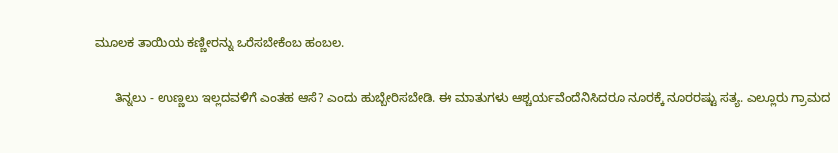ಮೂಲಕ ತಾಯಿಯ ಕಣ್ಣೀರನ್ನು ಒರೆಸಬೇಕೆಂಬ ಹಂಬಲ.

      ತಿನ್ನಲು - ಉಣ್ಣಲು ಇಲ್ಲದವಳಿಗೆ ಎಂತಹ ಆಸೆ? ಎಂದು ಹುಬ್ಬೇರಿಸಬೇಡಿ. ಈ ಮಾತುಗಳು ಆಶ್ಚರ್ಯವೆಂದೆನಿಸಿದರೂ ನೂರಕ್ಕೆ ನೂರರಷ್ಟು ಸತ್ಯ. ಎಲ್ಲೂರು ಗ್ರಾಮದ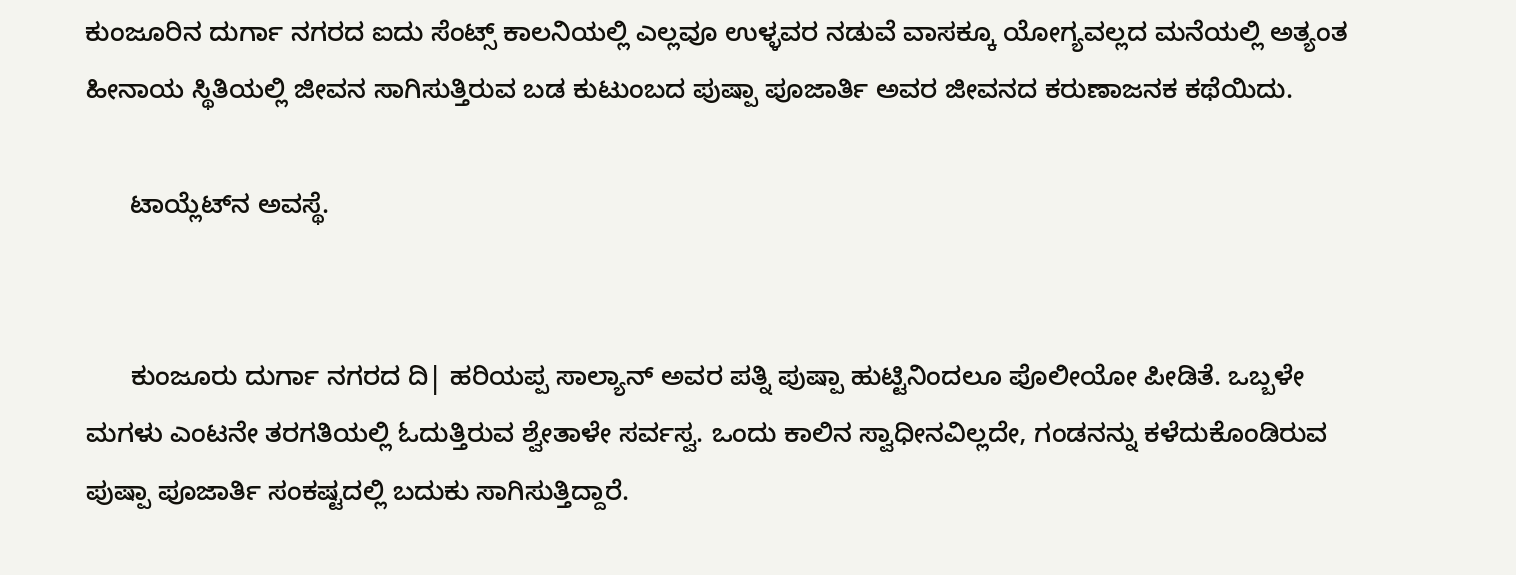ಕುಂಜೂರಿನ ದುರ್ಗಾ ನಗರದ ಐದು ಸೆಂಟ್ಸ್‌ ಕಾಲನಿಯಲ್ಲಿ ಎಲ್ಲವೂ ಉಳ್ಳವರ ನಡುವೆ ವಾಸಕ್ಕೂ ಯೋಗ್ಯವಲ್ಲದ ಮನೆಯಲ್ಲಿ ಅತ್ಯಂತ ಹೀನಾಯ ಸ್ಥಿತಿಯಲ್ಲಿ ಜೀವನ ಸಾಗಿಸುತ್ತಿರುವ ಬಡ ಕುಟುಂಬದ ಪುಷ್ಪಾ ಪೂಜಾರ್ತಿ ಅವರ ಜೀವನದ ಕರುಣಾಜನಕ ಕಥೆಯಿದು.

      ಟಾಯ್ಲೆಟ್‌ನ ಅವಸ್ಥೆ.


      ಕುಂಜೂರು ದುರ್ಗಾ ನಗರದ ದಿ| ಹರಿಯಪ್ಪ ಸಾಲ್ಯಾನ್‌ ಅವರ ಪತ್ನಿ ಪುಷ್ಪಾ ಹುಟ್ಟಿನಿಂದಲೂ ಪೊಲೀಯೋ ಪೀಡಿತೆ. ಒಬ್ಬಳೇ ಮಗಳು ಎಂಟನೇ ತರಗತಿಯಲ್ಲಿ ಓದುತ್ತಿರುವ ಶ್ವೇತಾಳೇ ಸರ್ವಸ್ವ. ಒಂದು ಕಾಲಿನ ಸ್ವಾಧೀನವಿಲ್ಲದೇ, ಗಂಡನನ್ನು ಕಳೆದುಕೊಂಡಿರುವ ಪುಷ್ಪಾ ಪೂಜಾರ್ತಿ ಸಂಕಷ್ಟದಲ್ಲಿ ಬದುಕು ಸಾಗಿಸುತ್ತಿದ್ದಾರೆ.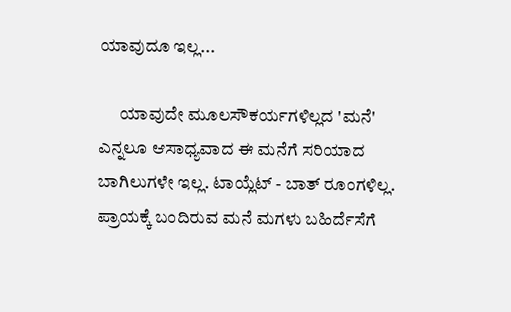ಯಾವುದೂ ಇಲ್ಲ...

      ಯಾವುದೇ ಮೂಲಸೌಕರ್ಯಗಳಿಲ್ಲದ 'ಮನೆ' ಎನ್ನಲೂ ಆಸಾಧ್ಯವಾದ ಈ ಮನೆಗೆ ಸರಿಯಾದ ಬಾಗಿಲುಗಳೇ ಇಲ್ಲ. ಟಾಯ್ಲೆಟ್‌ - ಬಾತ್‌ ರೂಂಗಳಿಲ್ಲ. ಪ್ರಾಯಕ್ಕೆ ಬಂದಿರುವ ಮನೆ ಮಗಳು ಬಹಿರ್ದೆಸೆಗೆ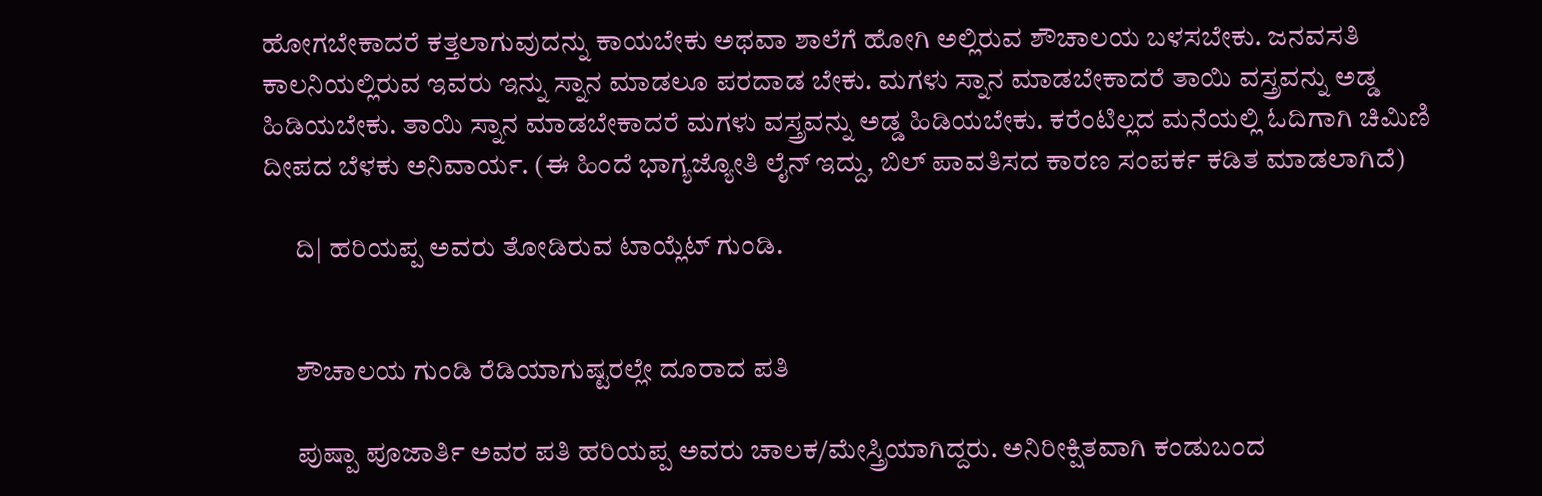ಹೋಗಬೇಕಾದರೆ ಕತ್ತಲಾಗುವುದನ್ನು ಕಾಯಬೇಕು ಅಥವಾ ಶಾಲೆಗೆ ಹೋಗಿ ಅಲ್ಲಿರುವ ಶೌಚಾಲಯ ಬಳಸಬೇಕು. ಜನವಸತಿ ಕಾಲನಿಯಲ್ಲಿರುವ ಇವರು ಇನ್ನು ಸ್ನಾನ ಮಾಡಲೂ ಪರದಾಡ ಬೇಕು. ಮಗಳು ಸ್ನಾನ ಮಾಡಬೇಕಾದರೆ ತಾಯಿ ವಸ್ತ್ರವನ್ನು ಅಡ್ಡ ಹಿಡಿಯಬೇಕು. ತಾಯಿ ಸ್ನಾನ ಮಾಡಬೇಕಾದರೆ ಮಗಳು ವಸ್ತ್ರವನ್ನು ಅಡ್ಡ ಹಿಡಿಯಬೇಕು. ಕರೆಂಟಿಲ್ಲದ ಮನೆಯಲ್ಲಿ ಓದಿಗಾಗಿ ಚಿಮಿಣಿ ದೀಪದ ಬೆಳಕು ಅನಿವಾರ್ಯ. (ಈ ಹಿಂದೆ ಭಾಗ್ಯಜ್ಯೋತಿ ಲೈನ್‌ ಇದ್ದು, ಬಿಲ್‌ ಪಾವತಿಸದ ಕಾರಣ ಸಂಪರ್ಕ ಕಡಿತ ಮಾಡಲಾಗಿದೆ)

      ದಿ| ಹರಿಯಪ್ಪ ಅವರು ತೋಡಿರುವ ಟಾಯ್ಲೆಟ್‌ ಗುಂಡಿ.


      ಶೌಚಾಲಯ ಗುಂಡಿ ರೆಡಿಯಾಗುಷ್ಟರಲ್ಲೇ ದೂರಾದ ಪತಿ

      ಪುಷ್ಪಾ ಪೂಜಾರ್ತಿ ಅವರ ಪತಿ ಹರಿಯಪ್ಪ ಅವರು ಚಾಲಕ/ಮೇಸ್ತ್ರಿಯಾಗಿದ್ದರು. ಅನಿರೀಕ್ಷಿತವಾಗಿ ಕಂಡುಬಂದ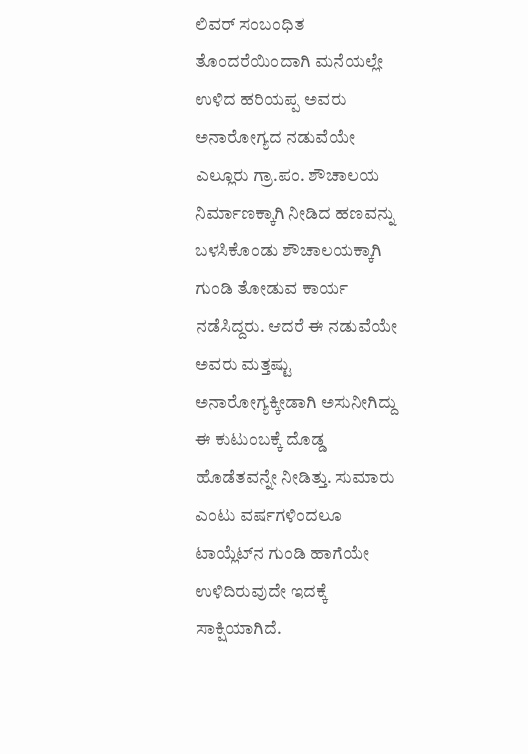ಲಿವರ್‌ ಸಂಬಂಧಿತ ತೊಂದರೆಯಿಂದಾಗಿ ಮನೆಯಲ್ಲೇ ಉಳಿದ ಹರಿಯಪ್ಪ ಅವರು ಅನಾರೋಗ್ಯದ ನಡುವೆಯೇ ಎಲ್ಲೂರು ಗ್ರಾ.ಪಂ. ಶೌಚಾಲಯ ನಿರ್ಮಾಣಕ್ಕಾಗಿ ನೀಡಿದ ಹಣವನ್ನು ಬಳಸಿಕೊಂಡು ಶೌಚಾಲಯಕ್ಕಾಗಿ ಗುಂಡಿ ತೋಡುವ ಕಾರ್ಯ ನಡೆಸಿದ್ದರು. ಆದರೆ ಈ ನಡುವೆಯೇ ಅವರು ಮತ್ತಷ್ಟು ಅನಾರೋಗ್ಯಕ್ಕೀಡಾಗಿ ಅಸುನೀಗಿದ್ದು ಈ ಕುಟುಂಬಕ್ಕೆ ದೊಡ್ಡ ಹೊಡೆತವನ್ನೇ ನೀಡಿತ್ತು. ಸುಮಾರು ಎಂಟು ವರ್ಷಗಳಿಂದಲೂ ಟಾಯ್ಲೆಟ್‌ನ ಗುಂಡಿ ಹಾಗೆಯೇ ಉಳಿದಿರುವುದೇ ಇದಕ್ಕೆ ಸಾಕ್ಷಿಯಾಗಿದೆ.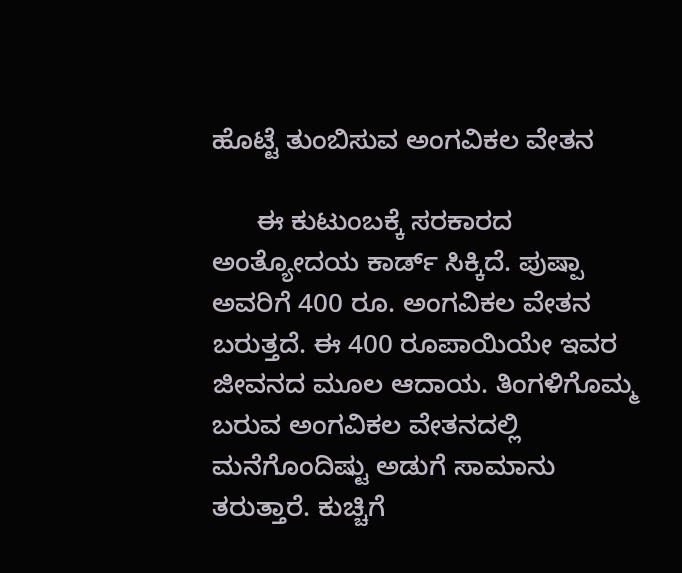ಹೊಟ್ಟೆ ತುಂಬಿಸುವ ಅಂಗವಿಕಲ ವೇತನ

      ಈ ಕುಟುಂಬಕ್ಕೆ ಸರಕಾರದ ಅಂತ್ಯೋದಯ ಕಾರ್ಡ್‌ ಸಿಕ್ಕಿದೆ. ಪುಷ್ಪಾ ಅವರಿಗೆ 400 ರೂ. ಅಂಗವಿಕಲ ವೇತನ ಬರುತ್ತದೆ. ಈ 400 ರೂಪಾಯಿಯೇ ಇವರ ಜೀವನದ ಮೂಲ ಆದಾಯ. ತಿಂಗಳಿಗೊಮ್ಮ ಬರುವ ಅಂಗವಿಕಲ ವೇತನದಲ್ಲಿ ಮನೆಗೊಂದಿಷ್ಟು ಅಡುಗೆ ಸಾಮಾನು ತರುತ್ತಾರೆ. ಕುಚ್ಚಿಗೆ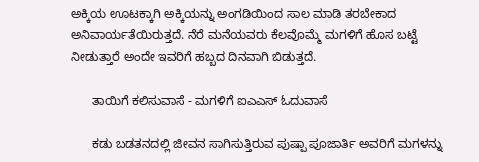ಅಕ್ಕಿಯ ಊಟಕ್ಕಾಗಿ ಅಕ್ಕಿಯನ್ನು ಅಂಗಡಿಯಿಂದ ಸಾಲ ಮಾಡಿ ತರಬೇಕಾದ ಅನಿವಾರ್ಯತೆಯಿರುತ್ತದೆ. ನೆರೆ ಮನೆಯವರು ಕೆಲವೊಮ್ಮೆ ಮಗಳಿಗೆ ಹೊಸ ಬಟ್ಟೆ ನೀಡುತ್ತಾರೆ ಅಂದೇ ಇವರಿಗೆ ಹಬ್ಬದ ದಿನವಾಗಿ ಬಿಡುತ್ತದೆ.

      ತಾಯಿಗೆ ಕಲಿಸುವಾಸೆ - ಮಗಳಿಗೆ ಐಎಎಸ್‌ ಓದುವಾಸೆ

      ಕಡು ಬಡತನದಲ್ಲಿ ಜೀವನ ಸಾಗಿಸುತ್ತಿರುವ ಪುಷ್ಪಾ ಪೂಜಾರ್ತಿ ಅವರಿಗೆ ಮಗಳನ್ನು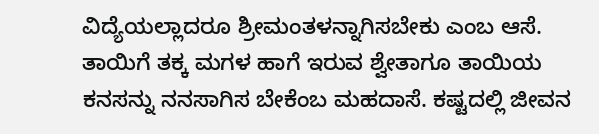ವಿದ್ಯೆಯಲ್ಲಾದರೂ ಶ್ರೀಮಂತಳನ್ನಾಗಿಸಬೇಕು ಎಂಬ ಆಸೆ. ತಾಯಿಗೆ ತಕ್ಕ ಮಗಳ ಹಾಗೆ ಇರುವ ಶ್ವೇತಾಗೂ ತಾಯಿಯ ಕನಸನ್ನು ನನಸಾಗಿಸ ಬೇಕೆಂಬ ಮಹದಾಸೆ. ಕಷ್ಟದಲ್ಲಿ ಜೀವನ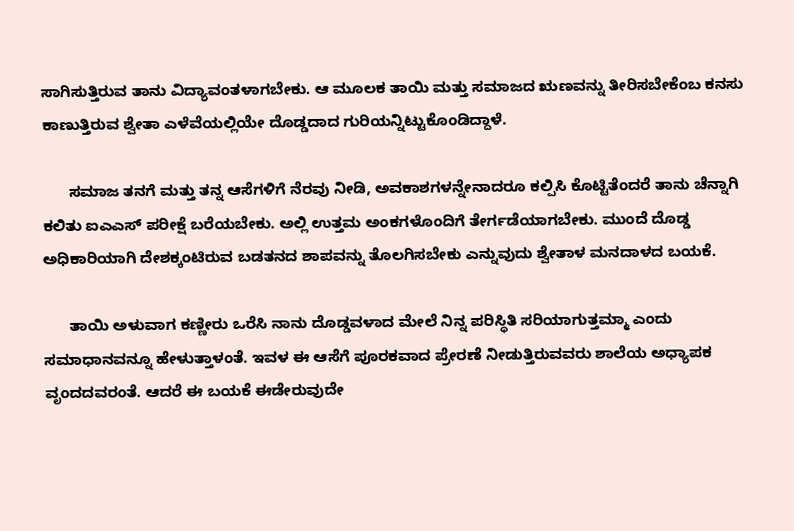ಸಾಗಿಸುತ್ತಿರುವ ತಾನು ವಿದ್ಯಾವಂತಳಾಗಬೇಕು. ಆ ಮೂಲಕ ತಾಯಿ ಮತ್ತು ಸಮಾಜದ ಋಣವನ್ನು ತೀರಿಸಬೇಕೆಂಬ ಕನಸು ಕಾಣುತ್ತಿರುವ ಶ್ವೇತಾ ಎಳೆವೆಯಲ್ಲಿಯೇ ದೊಡ್ಡದಾದ ಗುರಿಯನ್ನಿಟ್ಟುಕೊಂಡಿದ್ದಾಳೆ.

      ಸಮಾಜ ತನಗೆ ಮತ್ತು ತನ್ನ ಆಸೆಗಳಿಗೆ ನೆರವು ನೀಡಿ, ಅವಕಾಶಗಳನ್ನೇನಾದರೂ ಕಲ್ಪಿಸಿ ಕೊಟ್ಟಿತೆಂದರೆ ತಾನು ಚೆನ್ನಾಗಿ ಕಲಿತು ಐಎಎಸ್‌ ಪರೀಕ್ಷೆ ಬರೆಯಬೇಕು. ಅಲ್ಲಿ ಉತ್ತಮ ಅಂಕಗಳೊಂದಿಗೆ ತೇರ್ಗಡೆಯಾಗಬೇಕು. ಮುಂದೆ ದೊಡ್ಡ ಅಧಿಕಾರಿಯಾಗಿ ದೇಶಕ್ಕಂಟಿರುವ ಬಡತನದ ಶಾಪವನ್ನು ತೊಲಗಿಸಬೇಕು ಎನ್ನುವುದು ಶ್ವೇತಾಳ ಮನದಾಳದ ಬಯಕೆ.

      ತಾಯಿ ಅಳುವಾಗ ಕಣ್ಣೀರು ಒರೆಸಿ ನಾನು ದೊಡ್ಡವಳಾದ ಮೇಲೆ ನಿನ್ನ ಪರಿಸ್ಥಿತಿ ಸರಿಯಾಗುತ್ತಮ್ಮಾ ಎಂದು ಸಮಾಧಾನವನ್ನೂ ಹೇಳುತ್ತಾಳಂತೆ. ಇವಳ ಈ ಆಸೆಗೆ ಪೂರಕವಾದ ಪ್ರೇರಣೆ ನೀಡುತ್ತಿರುವವರು ಶಾಲೆಯ ಅಧ್ಯಾಪಕ ವೃಂದದವರಂತೆ. ಆದರೆ ಈ ಬಯಕೆ ಈಡೇರುವುದೇ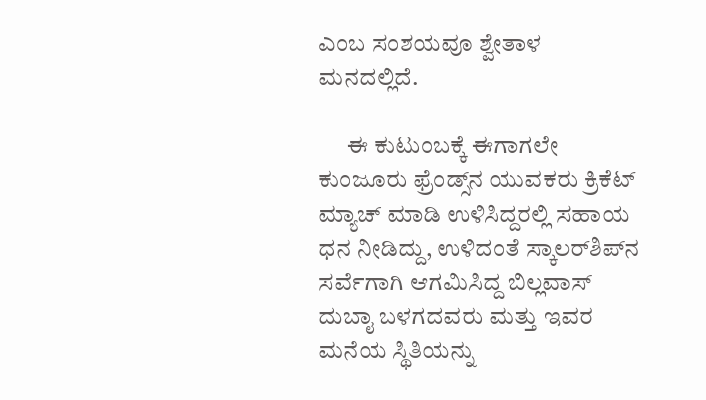ಎಂಬ ಸಂಶಯವೂ ಶ್ವೇತಾಳ ಮನದಲ್ಲಿದೆ.

      ಈ ಕುಟುಂಬಕ್ಕೆ ಈಗಾಗಲೇ ಕುಂಜೂರು ಫ್ರೆಂಡ್ಸ್‌ನ ಯುವಕರು ಕ್ರಿಕೆಟ್‌ ಮ್ಯಾಚ್‌ ಮಾಡಿ ಉಳಿಸಿದ್ದರಲ್ಲಿ ಸಹಾಯ ಧನ ನೀಡಿದ್ದು, ಉಳಿದಂತೆ ಸ್ಕಾಲರ್‌ಶಿಪ್‌ನ ಸರ್ವೆಗಾಗಿ ಆಗಮಿಸಿದ್ದ ಬಿಲ್ಲವಾಸ್‌ ದುಬಾೖ ಬಳಗದವರು ಮತ್ತು ಇವರ ಮನೆಯ ಸ್ಥಿತಿಯನ್ನು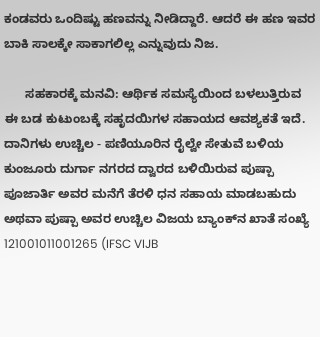ಕಂಡವರು ಒಂದಿಷ್ಟು ಹಣವನ್ನು ನೀಡಿದ್ದಾರೆ. ಆದರೆ ಈ ಹಣ ಇವರ ಬಾಕಿ ಸಾಲಕ್ಕೇ ಸಾಕಾಗಲಿಲ್ಲ ಎನ್ನುವುದು ನಿಜ.

      ಸಹಕಾರಕ್ಕೆ ಮನವಿ: ಆರ್ಥಿಕ ಸಮಸ್ಯೆಯಿಂದ ಬಳಲುತ್ತಿರುವ ಈ ಬಡ ಕುಟುಂಬಕ್ಕೆ ಸಹೃದಯಿಗಳ ಸಹಾಯದ ಆವಶ್ಯಕತೆ ಇದೆ. ದಾನಿಗಳು ಉಚ್ಚಿಲ - ಪಣಿಯೂರಿನ ರೈಲ್ವೇ ಸೇತುವೆ ಬಳಿಯ ಕುಂಜೂರು ದುರ್ಗಾ ನಗರದ ದ್ವಾರದ ಬಳಿಯಿರುವ ಪುಷ್ಪಾ ಪೂಜಾರ್ತಿ ಅವರ ಮನೆಗೆ ತೆರಳಿ ಧನ ಸಹಾಯ ಮಾಡಬಹುದು ಅಥವಾ ಪುಷ್ಪಾ ಅವರ ಉಚ್ಚಿಲ ವಿಜಯ ಬ್ಯಾಂಕ್‌ನ ಖಾತೆ ಸಂಖ್ಯೆ 121001011001265 (IFSC VIJB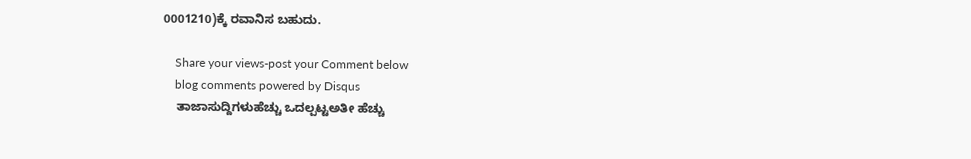0001210)ಕ್ಕೆ ರವಾನಿಸ ಬಹುದು.

    Share your views-post your Comment below
    blog comments powered by Disqus
    ತಾಜಾಸುದ್ದಿಗಳುಹೆಚ್ಚು ಒದಲ್ಪಟ್ಟಅತೀ ಹೆಚ್ಚು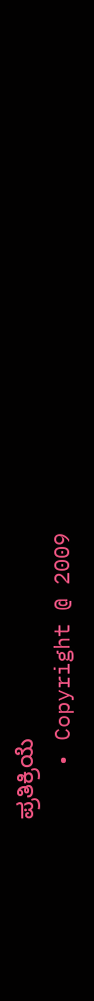ಪ್ರತಿಕ್ರಿಯೆ
    • Copyright @ 2009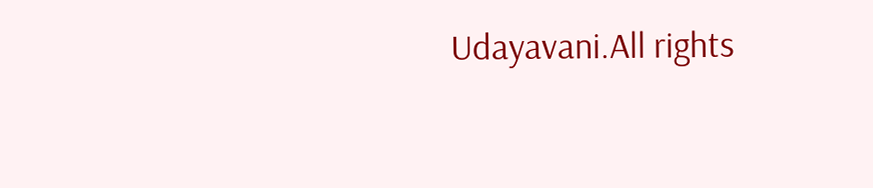Udayavani.All rights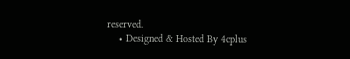reserved.
    • Designed & Hosted By 4cplus